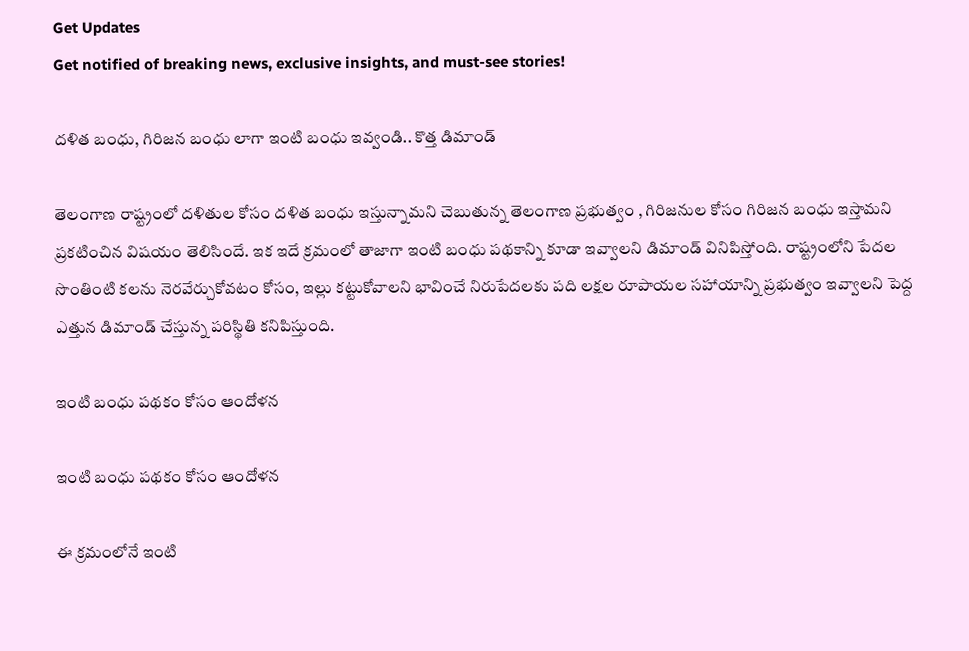Get Updates
Get notified of breaking news, exclusive insights, and must-see stories!

దళిత బంధు, గిరిజన బంధు లాగా ఇంటి బంధు ఇవ్వండి.. కొత్త డిమాండ్

తెలంగాణ రాష్ట్రంలో దళితుల కోసం దళిత బంధు ఇస్తున్నామని చెబుతున్న తెలంగాణ ప్రభుత్వం , గిరిజనుల కోసం గిరిజన బంధు ఇస్తామని ప్రకటించిన విషయం తెలిసిందే. ఇక ఇదే క్రమంలో తాజాగా ఇంటి బంధు పథకాన్ని కూడా ఇవ్వాలని డిమాండ్ వినిపిస్తోంది. రాష్ట్రంలోని పేదల సొంతింటి కలను నెరవేర్చుకోవటం కోసం, ఇల్లు కట్టుకోవాలని భావించే నిరుపేదలకు పది లక్షల రూపాయల సహాయాన్ని ప్రభుత్వం ఇవ్వాలని పెద్ద ఎత్తున డిమాండ్ చేస్తున్న పరిస్థితి కనిపిస్తుంది.

ఇంటి బంధు పథకం కోసం ఆందోళన

ఇంటి బంధు పథకం కోసం ఆందోళన

ఈ క్రమంలోనే ఇంటి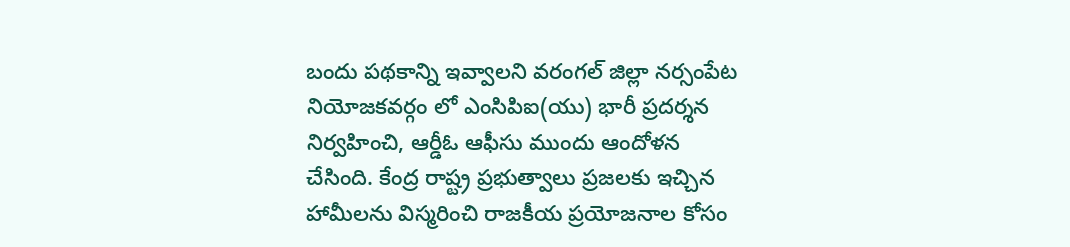బందు పథకాన్ని ఇవ్వాలని వరంగల్ జిల్లా నర్సంపేట నియోజకవర్గం లో ఎంసిపిఐ(యు) భారీ ప్రదర్శన నిర్వహించి, ఆర్డీఓ ఆఫీసు ముందు ఆందోళన చేసింది. కేంద్ర రాష్ట్ర ప్రభుత్వాలు ప్రజలకు ఇచ్చిన హామీలను విస్మరించి రాజకీయ ప్రయోజనాల కోసం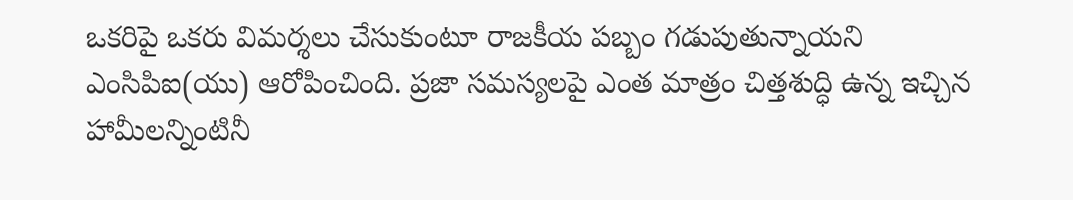ఒకరిపై ఒకరు విమర్శలు చేసుకుంటూ రాజకీయ పబ్బం గడుపుతున్నాయని ఎంసిపిఐ(యు) ఆరోపించింది. ప్రజా సమస్యలపై ఎంత మాత్రం చిత్తశుద్ధి ఉన్న ఇచ్చిన హామీలన్నింటినీ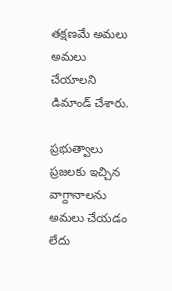తక్షణమే అమలు అమలు చేయాలని డిమాండ్ చేశారు.

ప్రభుత్వాలు ప్రజలకు ఇచ్చిన వాగ్దానాలను అమలు చేయడం లేదు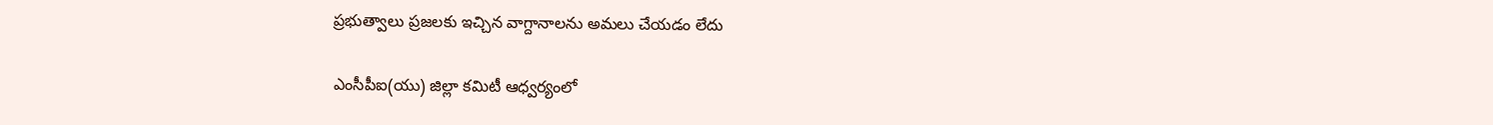ప్రభుత్వాలు ప్రజలకు ఇచ్చిన వాగ్దానాలను అమలు చేయడం లేదు

ఎంసీపీఐ(యు) జిల్లా కమిటీ ఆధ్వర్యంలో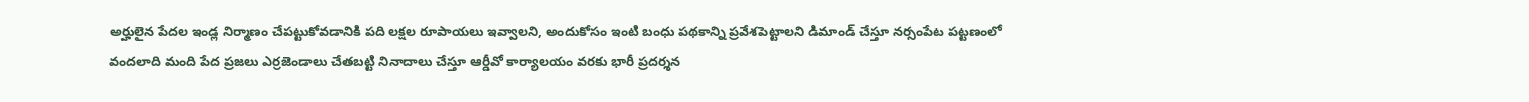అర్హులైన పేదల ఇండ్ల నిర్మాణం చేపట్టుకోవడానికి పది లక్షల రూపాయలు ఇవ్వాలని, అందుకోసం ఇంటి బంధు పథకాన్ని ప్రవేశపెట్టాలని డిమాండ్ చేస్తూ నర్సంపేట పట్టణంలో వందలాది మంది పేద ప్రజలు ఎర్రజెండాలు చేతబట్టి నినాదాలు చేస్తూ ఆర్డీవో కార్యాలయం వరకు భారీ ప్రదర్శన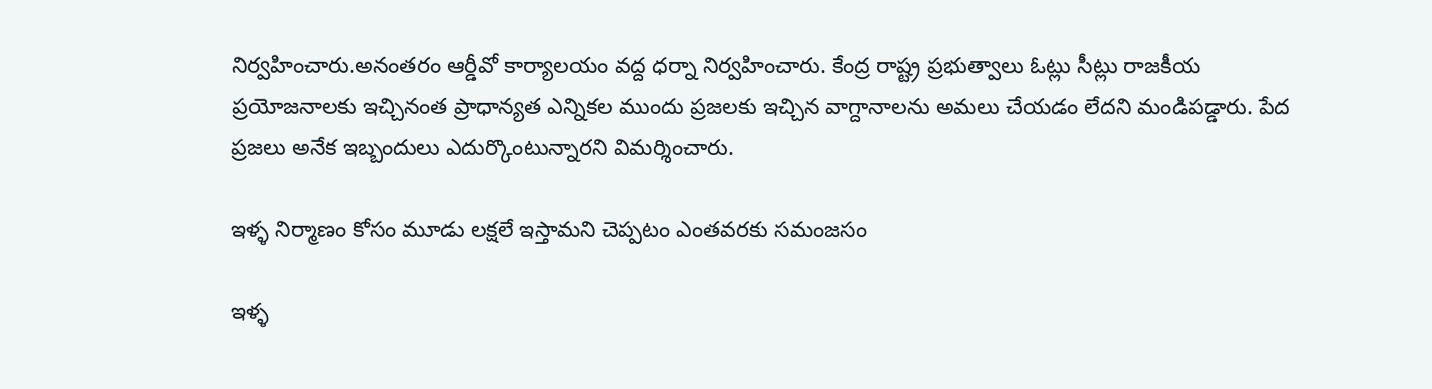నిర్వహించారు.అనంతరం ఆర్డీవో కార్యాలయం వద్ద ధర్నా నిర్వహించారు. కేంద్ర రాష్ట్ర ప్రభుత్వాలు ఓట్లు సీట్లు రాజకీయ ప్రయోజనాలకు ఇచ్చినంత ప్రాధాన్యత ఎన్నికల ముందు ప్రజలకు ఇచ్చిన వాగ్దానాలను అమలు చేయడం లేదని మండిపడ్డారు. పేద ప్రజలు అనేక ఇబ్బందులు ఎదుర్కొంటున్నారని విమర్శించారు.

ఇళ్ళ నిర్మాణం కోసం మూడు లక్షలే ఇస్తామని చెప్పటం ఎంతవరకు సమంజసం

ఇళ్ళ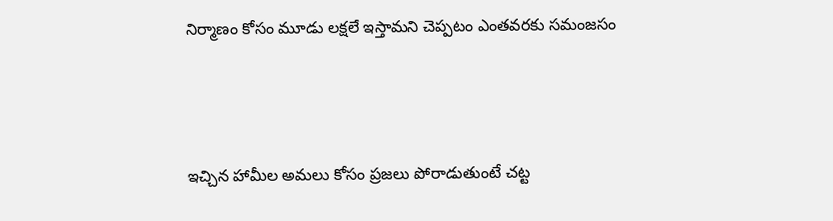నిర్మాణం కోసం మూడు లక్షలే ఇస్తామని చెప్పటం ఎంతవరకు సమంజసం



ఇచ్చిన హామీల అమలు కోసం ప్రజలు పోరాడుతుంటే చట్ట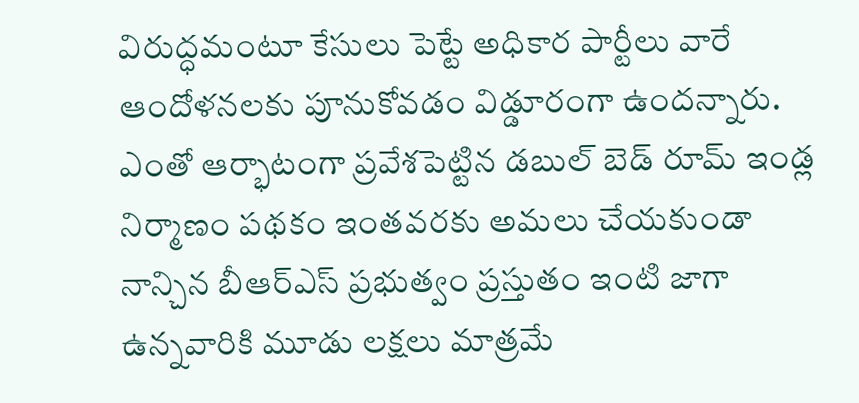విరుద్ధమంటూ కేసులు పెట్టే అధికార పార్టీలు వారే ఆందోళనలకు పూనుకోవడం విడ్డూరంగా ఉందన్నారు. ఎంతో ఆర్భాటంగా ప్రవేశపెట్టిన డబుల్ బెడ్ రూమ్ ఇండ్ల నిర్మాణం పథకం ఇంతవరకు అమలు చేయకుండా నాన్చిన బీఆర్ఎస్ ప్రభుత్వం ప్రస్తుతం ఇంటి జాగా ఉన్నవారికి మూడు లక్షలు మాత్రమే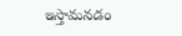ఇస్తామనడం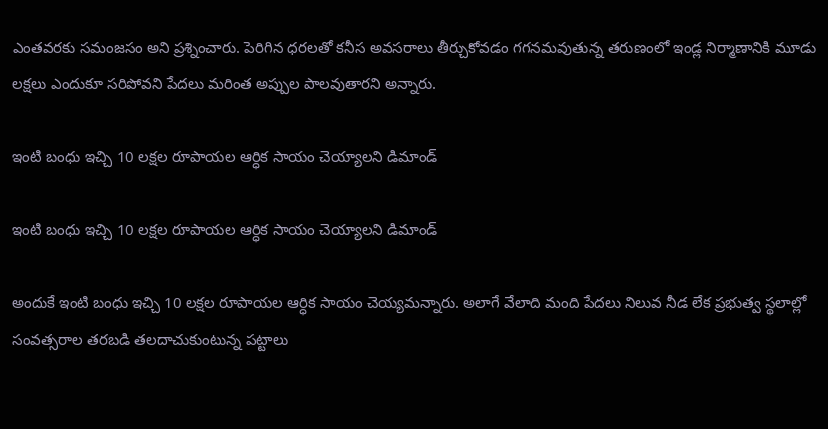ఎంతవరకు సమంజసం అని ప్రశ్నించారు. పెరిగిన ధరలతో కనీస అవసరాలు తీర్చుకోవడం గగనమవుతున్న తరుణంలో ఇండ్ల నిర్మాణానికి మూడు లక్షలు ఎందుకూ సరిపోవని పేదలు మరింత అప్పుల పాలవుతారని అన్నారు.

ఇంటి బంధు ఇచ్చి 10 లక్షల రూపాయల ఆర్ధిక సాయం చెయ్యాలని డిమాండ్

ఇంటి బంధు ఇచ్చి 10 లక్షల రూపాయల ఆర్ధిక సాయం చెయ్యాలని డిమాండ్

అందుకే ఇంటి బంధు ఇచ్చి 10 లక్షల రూపాయల ఆర్ధిక సాయం చెయ్యమన్నారు. అలాగే వేలాది మంది పేదలు నిలువ నీడ లేక ప్రభుత్వ స్థలాల్లో సంవత్సరాల తరబడి తలదాచుకుంటున్న పట్టాలు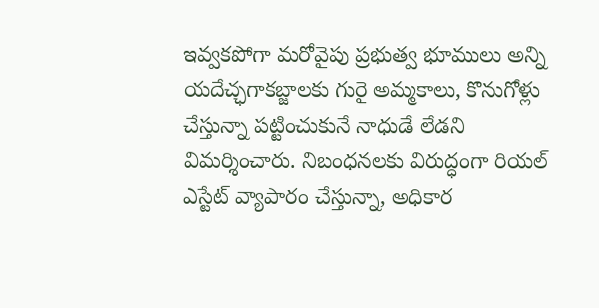ఇవ్వకపోగా మరోవైపు ప్రభుత్వ భూములు అన్ని యదేచ్ఛగాకబ్జాలకు గురై అమ్మకాలు, కొనుగోళ్లు చేస్తున్నా పట్టించుకునే నాధుడే లేడని విమర్శించారు. నిబంధనలకు విరుద్ధంగా రియల్ ఎస్టేట్ వ్యాపారం చేస్తున్నా, అధికార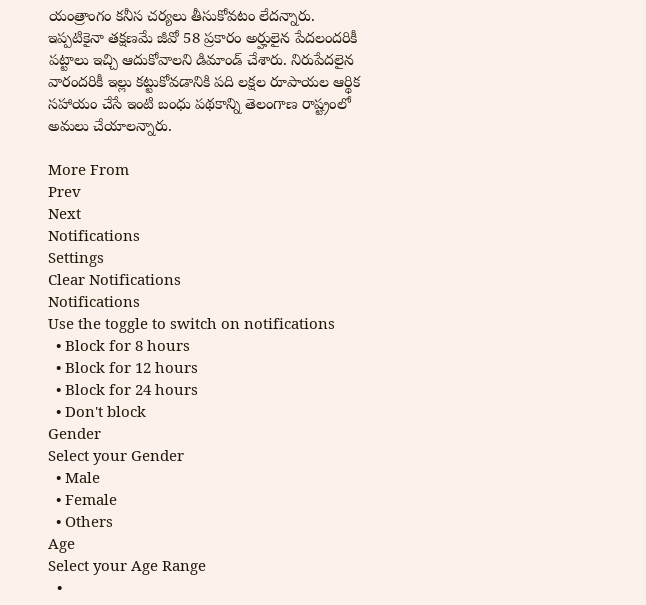యంత్రాంగం కనీస చర్యలు తీసుకోవటం లేదన్నారు. ఇప్పటికైనా తక్షణమే జీవో 58 ప్రకారం అర్హులైన పేదలందరికీ పట్టాలు ఇచ్చి ఆదుకోవాలని డిమాండ్ చేశారు. నిరుపేదలైన వారందరికీ ఇల్లు కట్టుకోవడానికి పది లక్షల రూపాయల ఆర్థిక సహాయం చేసే ఇంటి బంధు పథకాన్ని తెలంగాణ రాష్ట్రంలో అమలు చేయాలన్నారు.

More From
Prev
Next
Notifications
Settings
Clear Notifications
Notifications
Use the toggle to switch on notifications
  • Block for 8 hours
  • Block for 12 hours
  • Block for 24 hours
  • Don't block
Gender
Select your Gender
  • Male
  • Female
  • Others
Age
Select your Age Range
  •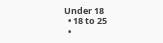Under 18
  • 18 to 25
  •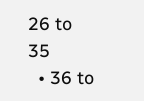26 to 35
  • 36 to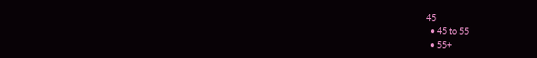45
  • 45 to 55
  • 55+